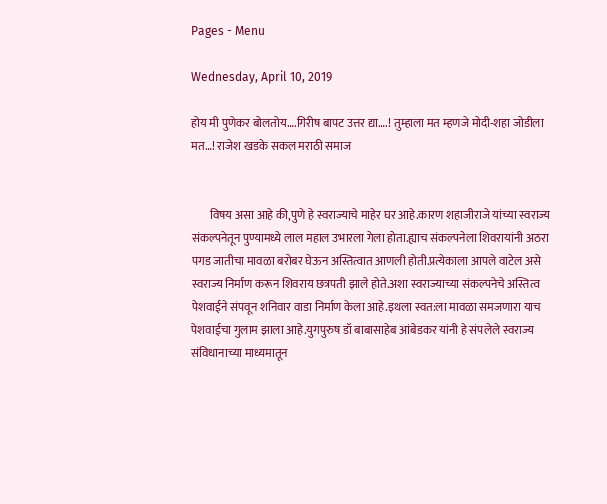Pages - Menu

Wednesday, April 10, 2019

होय मी पुणेकर बोलतोय….गिरीष बापट उत्तर द्या….! तुम्हाला मत म्हणजे मोदी-शहा जोडीला मत…! राजेश खडके सकल मराठी समाज


        विषय असा आहे की,पुणे हे स्वराज्याचे माहेर घर आहे.कारण शहाजीराजे यांच्या स्वराज्य संकल्पनेतून पुण्यामध्ये लाल महाल उभारला गेला होता.ह्याच संकल्पनेला शिवरायांनी अठरा पगड जातीचा मावळा बरोबर घेऊन अस्तित्वात आणली होती.प्रत्येकाला आपले वाटेल असे स्वराज्य निर्माण करून शिवराय छत्रपती झाले होते.अशा स्वराज्याच्या संकल्पनेचे अस्तित्व पेशवाईने संपवून शनिवार वाडा निर्माण केला आहे.इथला स्वत:ला मावळा समजणारा याच पेशवाईचा गुलाम झाला आहे.युगपुरुष डॉ बाबासाहेब आंबेडकर यांनी हे संपलेले स्वराज्य संविधानाच्या माध्यमातून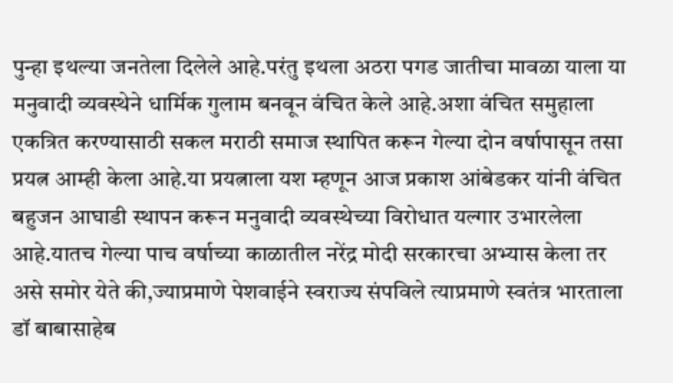पुन्हा इथल्या जनतेला दिलेले आहे.परंतु इथला अठरा पगड जातीचा मावळा याला या मनुवादी व्यवस्थेने धार्मिक गुलाम बनवून वंचित केले आहे.अशा वंचित समुहाला एकत्रित करण्यासाठी सकल मराठी समाज स्थापित करून गेल्या दोन वर्षापासून तसा प्रयत्न आम्ही केला आहे.या प्रयत्नाला यश म्हणून आज प्रकाश आंबेडकर यांनी वंचित बहुजन आघाडी स्थापन करून मनुवादी व्यवस्थेच्या विरोधात यल्गार उभारलेला आहे.यातच गेल्या पाच वर्षाच्या काळातील नरेंद्र मोदी सरकारचा अभ्यास केला तर असे समोर येते की,ज्याप्रमाणे पेशवाईने स्वराज्य संपविले त्याप्रमाणे स्वतंत्र भारताला डॉ बाबासाहेब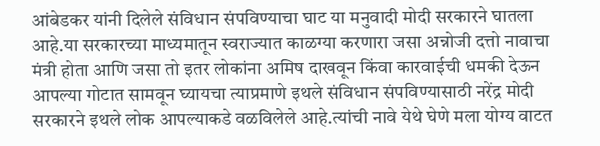आंबेडकर यांनी दिलेले संविधान संपविण्याचा घाट या मनुवादी मोदी सरकारने घातला आहे.या सरकारच्या माध्यमातून स्वराज्यात काळग्या करणारा जसा अन्नोजी दत्तो नावाचा मंत्री होता आणि जसा तो इतर लोकांना अमिष दाखवून किंवा कारवाईची धमकी देऊन आपल्या गोटात सामवून घ्यायचा त्याप्रमाणे इथले संविधान संपविण्यासाठी नरेंद्र मोदी सरकारने इथले लोक आपल्याकडे वळविलेले आहे.त्यांची नावे येथे घेणे मला योग्य वाटत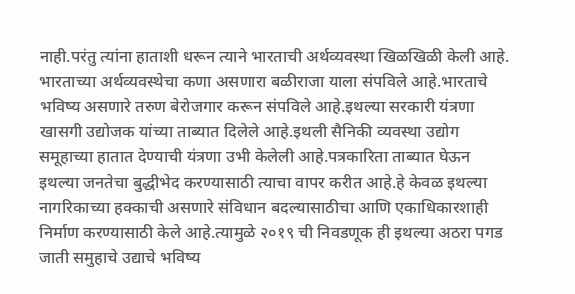नाही.परंतु त्यांना हाताशी धरून त्याने भारताची अर्थव्यवस्था खिळखिळी केली आहे. भारताच्या अर्थव्यवस्थेचा कणा असणारा बळीराजा याला संपविले आहे.भारताचे भविष्य असणारे तरुण बेरोजगार करून संपविले आहे.इथल्या सरकारी यंत्रणा खासगी उद्योजक यांच्या ताब्यात दिलेले आहे.इथली सैनिकी व्यवस्था उद्योग समूहाच्या हातात देण्याची यंत्रणा उभी केलेली आहे.पत्रकारिता ताब्यात घेऊन इथल्या जनतेचा बुद्धीभेद करण्यासाठी त्याचा वापर करीत आहे.हे केवळ इथल्या नागरिकाच्या हक्काची असणारे संविधान बदल्यासाठीचा आणि एकाधिकारशाही निर्माण करण्यासाठी केले आहे.त्यामुळे २०१९ ची निवडणूक ही इथल्या अठरा पगड जाती समुहाचे उद्याचे भविष्य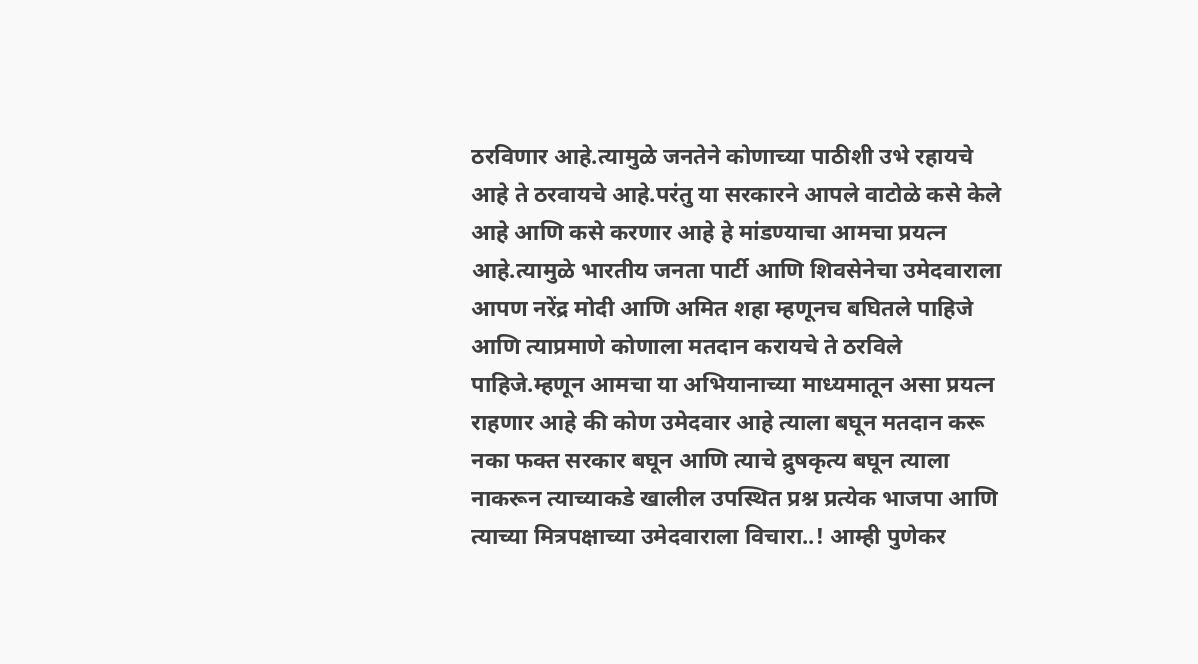ठरविणार आहे.त्यामुळे जनतेने कोणाच्या पाठीशी उभे रहायचे आहे ते ठरवायचे आहे.परंतु या सरकारने आपले वाटोळे कसे केले आहे आणि कसे करणार आहे हे मांडण्याचा आमचा प्रयत्न आहे.त्यामुळे भारतीय जनता पार्टी आणि शिवसेनेचा उमेदवाराला आपण नरेंद्र मोदी आणि अमित शहा म्हणूनच बघितले पाहिजे आणि त्याप्रमाणे कोणाला मतदान करायचे ते ठरविले पाहिजे.म्हणून आमचा या अभियानाच्या माध्यमातून असा प्रयत्न राहणार आहे की कोण उमेदवार आहे त्याला बघून मतदान करू नका फक्त सरकार बघून आणि त्याचे द्रुषकृत्य बघून त्याला नाकरून त्याच्याकडे खालील उपस्थित प्रश्न प्रत्येक भाजपा आणि त्याच्या मित्रपक्षाच्या उमेदवाराला विचारा..! आम्ही पुणेकर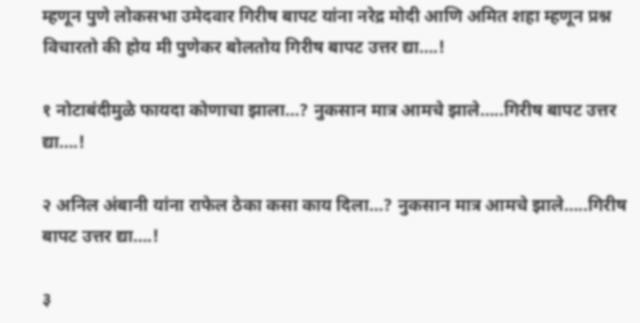म्हणून पुणे लोकसभा उमेदवार गिरीष बापट यांना नरेद्र मोदी आणि अमित शहा म्हणून प्रश्न विचारतो की होय मी पुणेकर बोलतोय गिरीष बापट उत्तर द्या….!

१ नोटाबंदीमुळे फायदा कोणाचा झाला…? नुकसान मात्र आमचे झाले…..गिरीष बापट उत्तर द्या….!

२ अनिल अंबानी यांना राफेल ठेका कसा काय दिला…? नुकसान मात्र आमचे झाले…..गिरीष बापट उत्तर द्या….!

३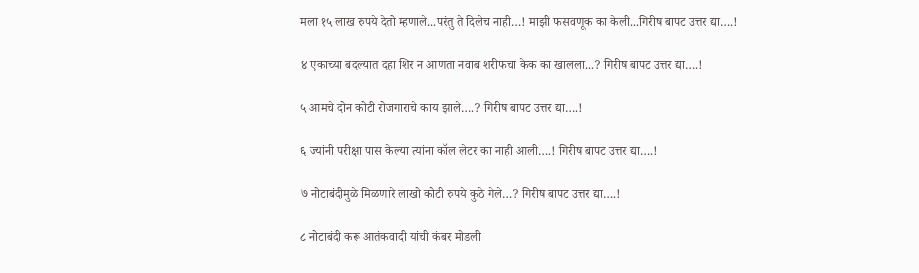मला १५ लाख रुपये देतो म्हणाले...परंतु ते दिलेच नाही…! माझी फसवणूक का केली...गिरीष बापट उत्तर द्या….!

४ एकाच्या बदल्यात दहा शिर न आणता नवाब शरीफचा केक का खालला...? गिरीष बापट उत्तर द्या….!

५ आमचे दोन कोटी रोजगाराचे काय झाले….? गिरीष बापट उत्तर द्या….!

६ ज्यांनी परीक्षा पास केल्या त्यांना कॉल लेटर का नाही आली….! गिरीष बापट उत्तर द्या….!

७ नोटाबंदीमुळे मिळणारे लाखो कोटी रुपये कुठे गेले…? गिरीष बापट उत्तर द्या….!

८ नोटाबंदी करू आतंकवादी यांची कंबर मोडली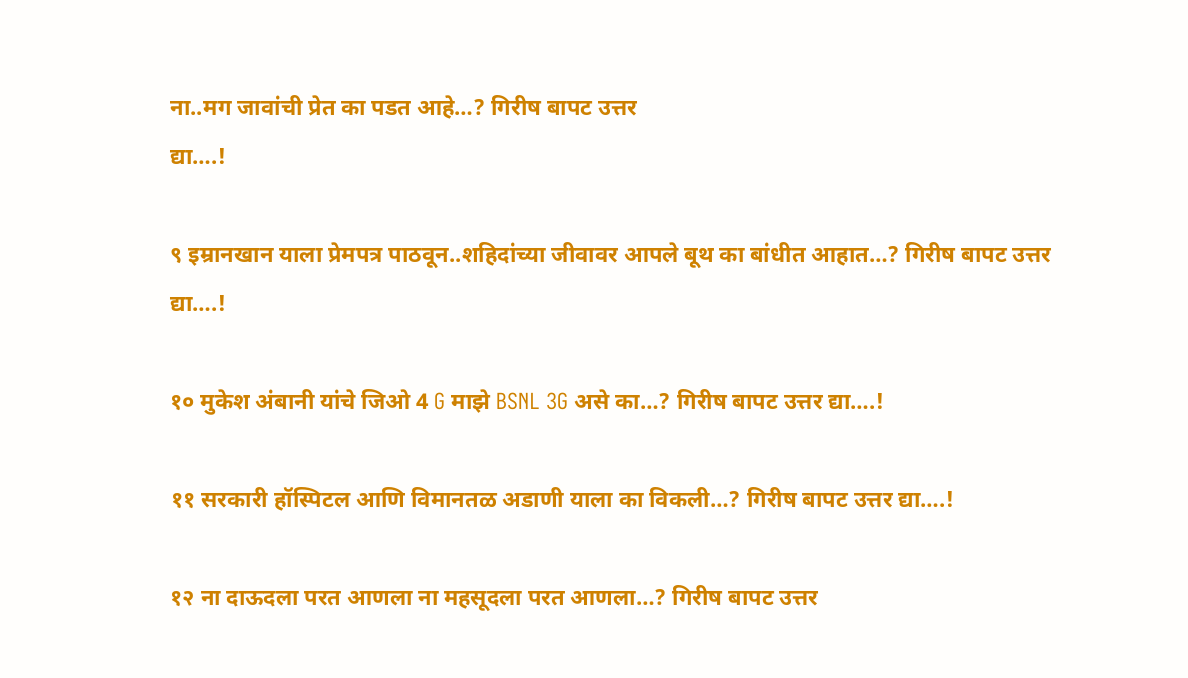ना..मग जावांची प्रेत का पडत आहे…? गिरीष बापट उत्तर
द्या….!

९ इम्रानखान याला प्रेमपत्र पाठवून..शहिदांच्या जीवावर आपले बूथ का बांधीत आहात…? गिरीष बापट उत्तर
द्या….!

१० मुकेश अंबानी यांचे जिओ 4 G माझे BSNL 3G असे का…? गिरीष बापट उत्तर द्या….!

११ सरकारी हॉस्पिटल आणि विमानतळ अडाणी याला का विकली…? गिरीष बापट उत्तर द्या….!

१२ ना दाऊदला परत आणला ना महसूदला परत आणला…? गिरीष बापट उत्तर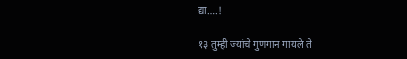द्या….!

१३ तुम्ही ज्यांचे गुणगान गायले ते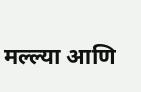मल्ल्या आणि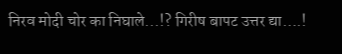निरव मोदी चोर का निघाले...!? गिरीष बापट उत्तर द्या….!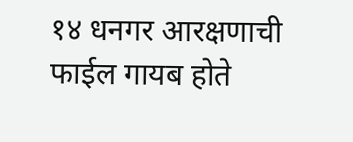१४ धनगर आरक्षणाची फाईल गायब होते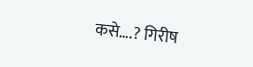कसे….? गिरीष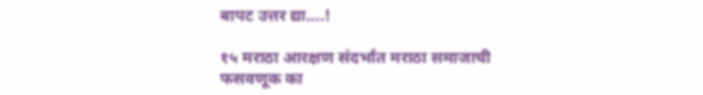बापट उत्तर द्या….!

१५ मराठा आरक्षण संदर्भात मराठा समाजाची फसवणूक का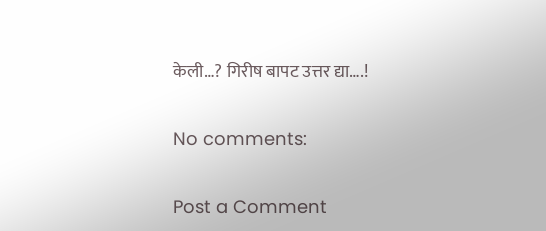केली…? गिरीष बापट उत्तर द्या….!

No comments:

Post a Comment